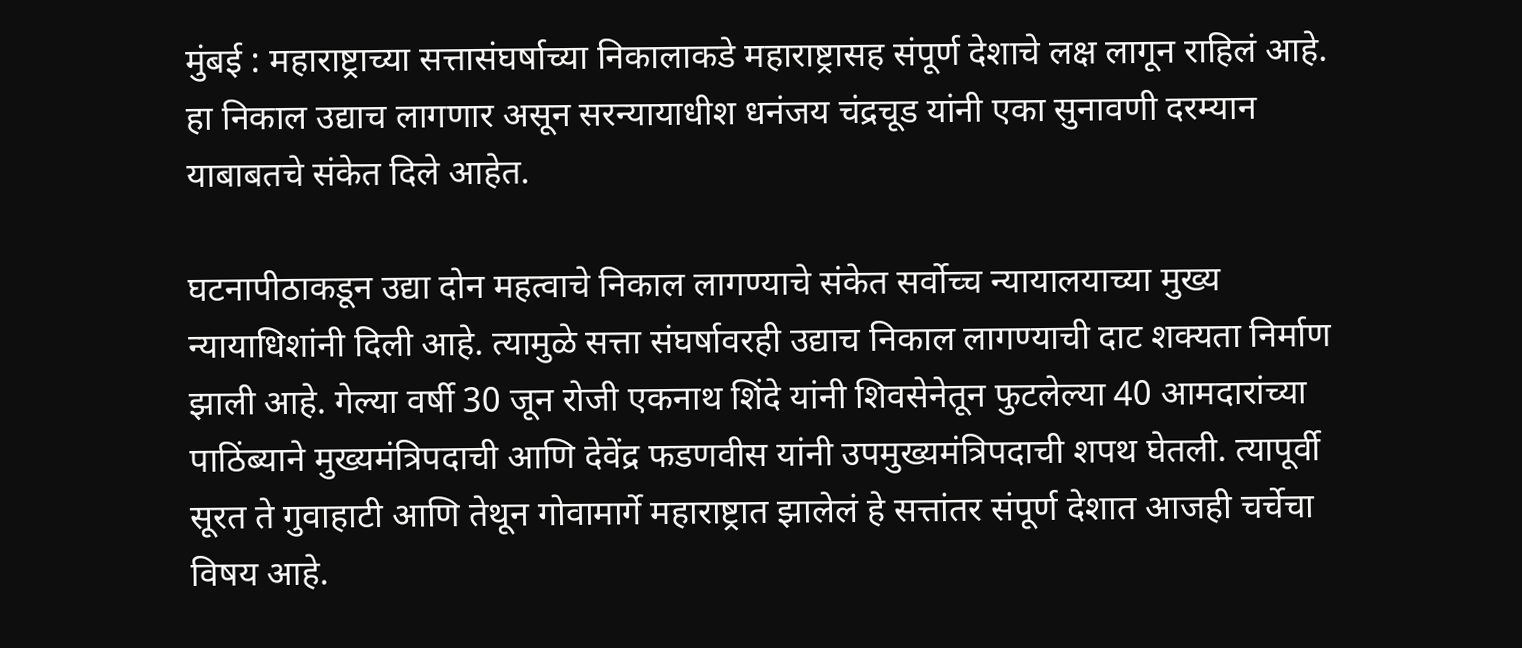मुंबई : महाराष्ट्राच्या सत्तासंघर्षाच्या निकालाकडे महाराष्ट्रासह संपूर्ण देशाचे लक्ष लागून राहिलं आहे. हा निकाल उद्याच लागणार असून सरन्यायाधीश धनंजय चंद्रचूड यांनी एका सुनावणी दरम्यान याबाबतचे संकेत दिले आहेत.

घटनापीठाकडून उद्या दोन महत्वाचे निकाल लागण्याचे संकेत सर्वोच्च न्यायालयाच्या मुख्य न्यायाधिशांनी दिली आहे. त्यामुळे सत्ता संघर्षावरही उद्याच निकाल लागण्याची दाट शक्यता निर्माण झाली आहे. गेल्या वर्षी 30 जून रोजी एकनाथ शिंदे यांनी शिवसेनेतून फुटलेल्या 40 आमदारांच्या पाठिंब्याने मुख्यमंत्रिपदाची आणि देवेंद्र फडणवीस यांनी उपमुख्यमंत्रिपदाची शपथ घेतली. त्यापूर्वी सूरत ते गुवाहाटी आणि तेथून गोवामार्गे महाराष्ट्रात झालेलं हे सत्तांतर संपूर्ण देशात आजही चर्चेचा विषय आहे.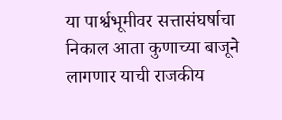या पार्श्वभूमीवर सत्तासंघर्षाचा निकाल आता कुणाच्या बाजूने लागणार याची राजकीय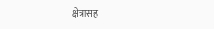क्षेत्रासह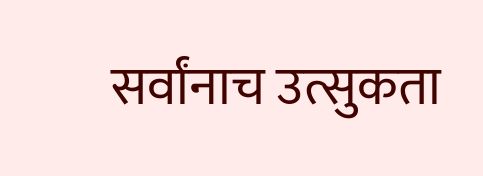सर्वांनाच उत्सुकता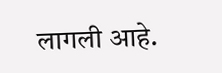लागली आहे.